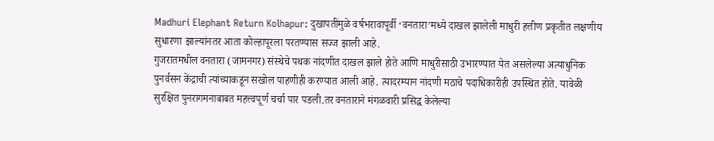Madhuri Elephant Return Kolhapur: दुखापतींमुळे वर्षभरावापूर्वी ‘वनतारा’मध्ये दाखल झालेली माधुरी हत्तीण प्रकृतीत लक्षणीय सुधारणा झाल्यांनतर आता कोल्हापूरला परतण्यास सज्ज झाली आहे.
गुजरातमधील वनतारा (जामनगर) संस्थेचे पथक नांदणीत दाखल झाले होते आणि माधुरीसाठी उभारण्यात येत असलेल्या अत्याधुनिक पुनर्वसन केंद्राची त्यांच्याकडून सखोल पाहणीही करण्यात आली आहे. त्यादरम्यान नांदणी मठाचे पदाधिकारीही उपस्थित होते. यावेळी सुरक्षित पुनरागमनाबाबत महत्त्वपूर्ण चर्चा पार पडली.तर वनताराने मंगळवारी प्रसिद्ध केलेल्या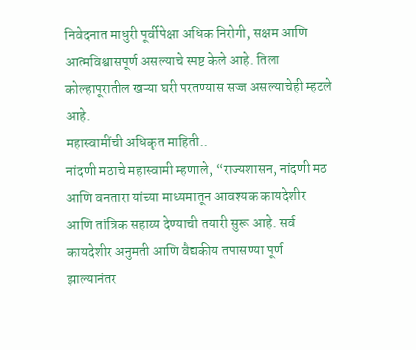निवेदनात माधुरी पूर्वीपेक्षा अधिक निरोगी, सक्षम आणि आत्मविश्वासपूर्ण असल्याचे स्पष्ट केले आहे. तिला कोल्हापूरातील खऱ्या घरी परतण्यास सज्ज असल्याचेही म्हटले आहे.
महास्वामींची अधिकृत माहिती..
नांदणी मठाचे महास्वामी म्हणाले, “राज्यशासन, नांदणी मठ आणि वनतारा यांच्या माध्यमातून आवश्यक कायदेशीर आणि तांत्रिक सहाय्य देण्याची तयारी सुरू आहे. सर्व कायदेशीर अनुमती आणि वैद्यकीय तपासण्या पूर्ण झाल्यानंतर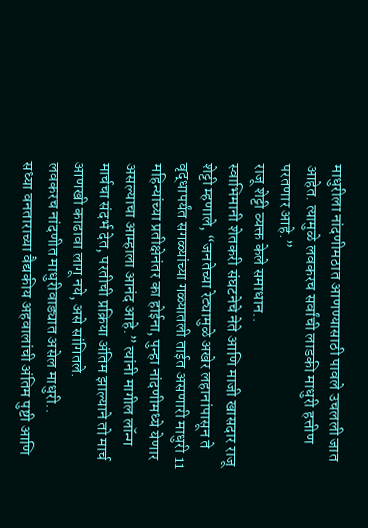माधुरीला नांदणीमठात आणण्यासाठी पावले उचलली जात आहेत. त्यामुळे लवकरच सर्वांची लाडकी माधुरी हत्तीण परतणार आहे.”
राजू शेट्टी व्यक्त केले समाधान..
स्वाभिमानी शेतकरी संघटनेचे नेते आणि माजी खासदार राजू शेट्टी म्हणाले, “जनतेच्या रेट्यामुळे अखेर लहानांपासून ते वृद्धापर्यंत सगळ्यांच्या गळ्यातली ताईत असणारी माधुरी 11 महिन्यांच्या प्रतीक्षेनंतर का होईना, पुन्हा नांदणीमध्ये येणार असल्याचा आम्हाला आनंद आहे.” त्यांनी मागील लॉन्ग मार्चचा संदर्भ देत, परतीची प्रक्रिया अंतिम झाल्याने तो मार्च आणखी काढावा लागू नये, असे सांगितले.
लवकरच नांदणीत माधुरीवाड्यात असेल माधुरी..
सध्या वनताराच्या वैद्यकीय अहवालांची अंतिम पुष्टी आणि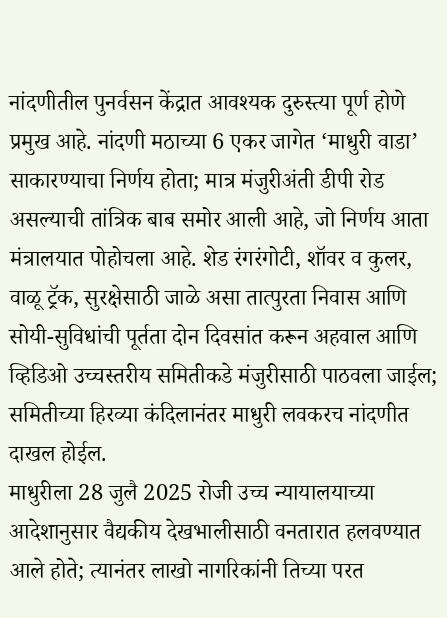नांदणीतील पुनर्वसन केंद्रात आवश्यक दुरुस्त्या पूर्ण होणे प्रमुख आहे. नांदणी मठाच्या 6 एकर जागेत ‘माधुरी वाडा’ साकारण्याचा निर्णय होता; मात्र मंजुरीअंती डीपी रोड असल्याची तांत्रिक बाब समोर आली आहे, जो निर्णय आता मंत्रालयात पोहोचला आहे. शेड रंगरंगोटी, शॉवर व कुलर, वाळू ट्रॅक, सुरक्षेसाठी जाळे असा तात्पुरता निवास आणि सोयी-सुविधांची पूर्तता दोन दिवसांत करून अहवाल आणि व्हिडिओ उच्चस्तरीय समितीकडे मंजुरीसाठी पाठवला जाईल; समितीच्या हिरव्या कंदिलानंतर माधुरी लवकरच नांदणीत दाखल होईल.
माधुरीला 28 जुलै 2025 रोजी उच्च न्यायालयाच्या आदेशानुसार वैद्यकीय देखभालीसाठी वनतारात हलवण्यात आले होते; त्यानंतर लाखो नागरिकांनी तिच्या परत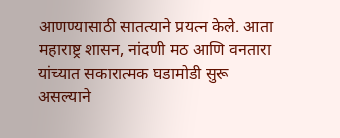आणण्यासाठी सातत्याने प्रयत्न केले. आता महाराष्ट्र शासन, नांदणी मठ आणि वनतारा यांच्यात सकारात्मक घडामोडी सुरू असल्याने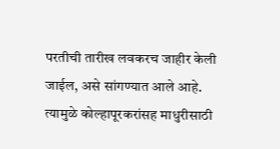परतीची तारीख लवकरच जाहीर केली जाईल, असे सांगण्यात आले आहे. त्यामुळे कोल्हापूरकरांसह माधुरीसाठी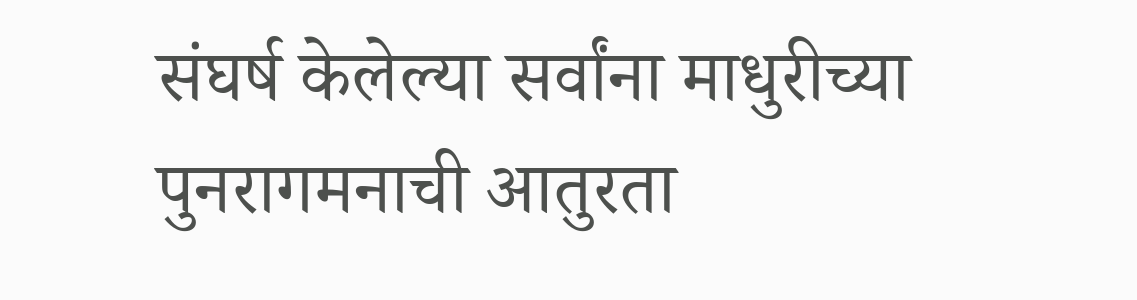संघर्ष केलेल्या सर्वांना माधुरीच्या पुनरागमनाची आतुरता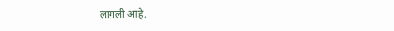लागली आहे.